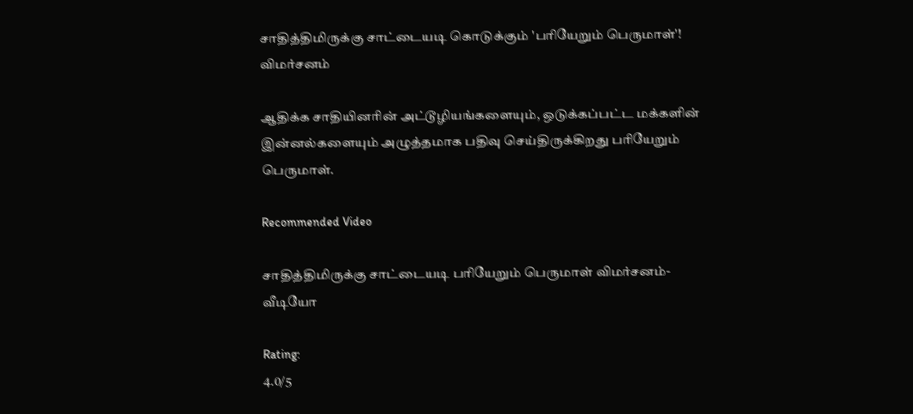சாதித்திமிருக்கு சாட்டையடி கொடுக்கும் 'பரியேறும் பெருமாள்'! விமர்சனம்

ஆதிக்க சாதியினரின் அட்டூழியங்களையும், ஒடுக்கப்பட்ட மக்களின் இன்னல்களையும் அழுத்தமாக பதிவு செய்திருக்கிறது பரியேறும் பெருமாள்.

Recommended Video

சாதித்திமிருக்கு சாட்டையடி பரியேறும் பெருமாள் விமர்சனம்- வீடியோ

Rating:
4.0/5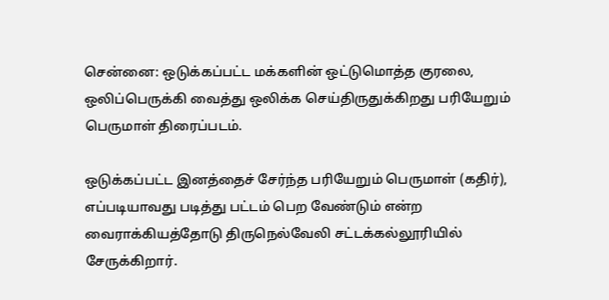சென்னை: ஒடுக்கப்பட்ட மக்களின் ஒட்டுமொத்த குரலை, ஒலிப்பெருக்கி வைத்து ஒலிக்க செய்திருதுக்கிறது பரியேறும் பெருமாள் திரைப்படம்.

ஒடுக்கப்பட்ட இனத்தைச் சேர்ந்த பரியேறும் பெருமாள் (கதிர்), எப்படியாவது படித்து பட்டம் பெற வேண்டும் என்ற வைராக்கியத்தோடு திருநெல்வேலி சட்டக்கல்லூரியில் சேருக்கிறார்.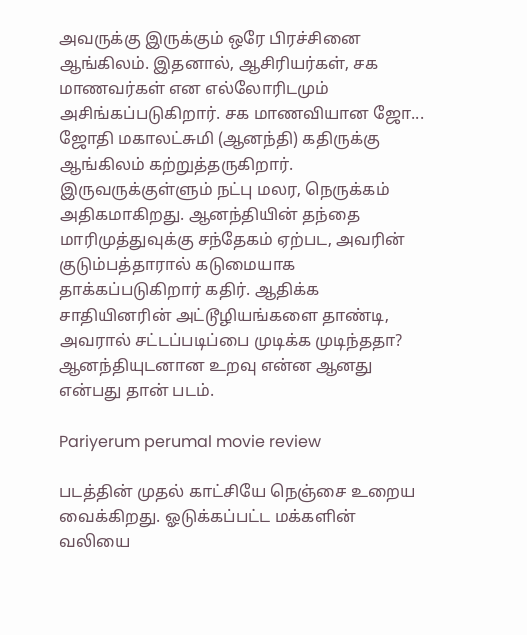அவருக்கு இருக்கும் ஒரே பிரச்சினை ஆங்கிலம். இதனால், ஆசிரியர்கள், சக மாணவர்கள் என எல்லோரிடமும் அசிங்கப்படுகிறார். சக மாணவியான ஜோ... ஜோதி மகாலட்சுமி (ஆனந்தி) கதிருக்கு ஆங்கிலம் கற்றுத்தருகிறார். இருவருக்குள்ளும் நட்பு மலர, நெருக்கம் அதிகமாகிறது. ஆனந்தியின் தந்தை மாரிமுத்துவுக்கு சந்தேகம் ஏற்பட, அவரின் குடும்பத்தாரால் கடுமையாக தாக்கப்படுகிறார் கதிர். ஆதிக்க சாதியினரின் அட்டூழியங்களை தாண்டி, அவரால் சட்டப்படிப்பை முடிக்க முடிந்ததா? ஆனந்தியுடனான உறவு என்ன ஆனது என்பது தான் படம்.

Pariyerum perumal movie review

படத்தின் முதல் காட்சியே நெஞ்சை உறைய வைக்கிறது. ஓடுக்கப்பட்ட மக்களின் வலியை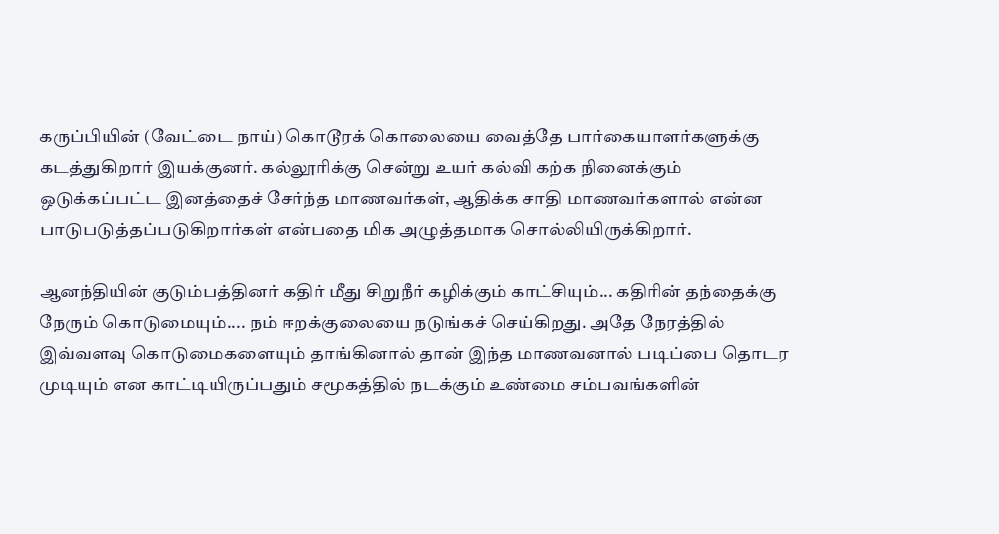கருப்பியின் (வேட்டை நாய்) கொடூரக் கொலையை வைத்தே பார்கையாளர்களுக்கு கடத்துகிறார் இயக்குனர். கல்லூரிக்கு சென்று உயர் கல்வி கற்க நினைக்கும் ஒடுக்கப்பட்ட இனத்தைச் சேர்ந்த மாணவர்கள், ஆதிக்க சாதி மாணவர்களால் என்ன பாடுபடுத்தப்படுகிறார்கள் என்பதை மிக அழுத்தமாக சொல்லியிருக்கிறார்.

ஆனந்தியின் குடும்பத்தினர் கதிர் மீது சிறுநீர் கழிக்கும் காட்சியும்... கதிரின் தந்தைக்கு நேரும் கொடுமையும்.... நம் ஈறக்குலையை நடுங்கச் செய்கிறது. அதே நேரத்தில் இவ்வளவு கொடுமைகளையும் தாங்கினால் தான் இந்த மாணவனால் படிப்பை தொடர முடியும் என காட்டியிருப்பதும் சமூகத்தில் நடக்கும் உண்மை சம்பவங்களின்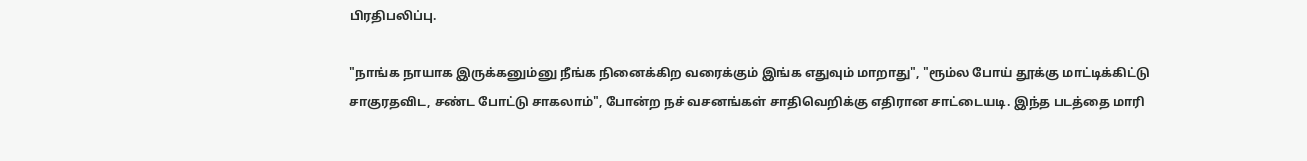பிரதிபலிப்பு.

"நாங்க நாயாக இருக்கனும்னு நீங்க நினைக்கிற வரைக்கும் இங்க எதுவும் மாறாது", "ரூம்ல போய் தூக்கு மாட்டிக்கிட்டு சாகுரதவிட, சண்ட போட்டு சாகலாம்", போன்ற நச் வசனங்கள் சாதிவெறிக்கு எதிரான சாட்டையடி. இந்த படத்தை மாரி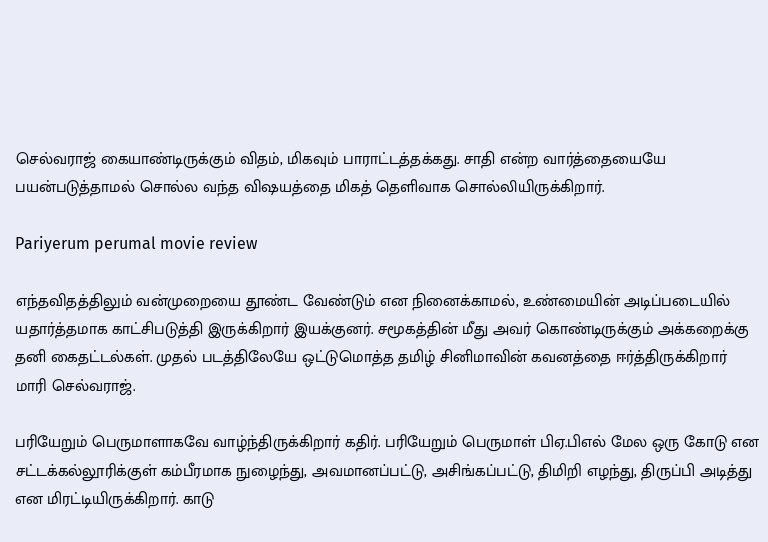செல்வராஜ் கையாண்டிருக்கும் விதம், மிகவும் பாராட்டத்தக்கது. சாதி என்ற வார்த்தையையே பயன்படுத்தாமல் சொல்ல வந்த விஷயத்தை மிகத் தெளிவாக சொல்லியிருக்கிறார்.

Pariyerum perumal movie review

எந்தவிதத்திலும் வன்முறையை தூண்ட வேண்டும் என நினைக்காமல், உண்மையின் அடிப்படையில் யதார்த்தமாக காட்சிபடுத்தி இருக்கிறார் இயக்குனர். சமூகத்தின் மீது அவர் கொண்டிருக்கும் அக்கறைக்கு தனி கைதட்டல்கள். முதல் படத்திலேயே ஒட்டுமொத்த தமிழ் சினிமாவின் கவனத்தை ஈர்த்திருக்கிறார் மாரி செல்வராஜ்.

பரியேறும் பெருமாளாகவே வாழ்ந்திருக்கிறார் கதிர். பரியேறும் பெருமாள் பிஏ.பிஎல் மேல ஒரு கோடு என சட்டக்கல்லூரிக்குள் கம்பீரமாக நுழைந்து, அவமானப்பட்டு, அசிங்கப்பட்டு, திமிறி எழந்து, திருப்பி அடித்து என மிரட்டியிருக்கிறார். காடு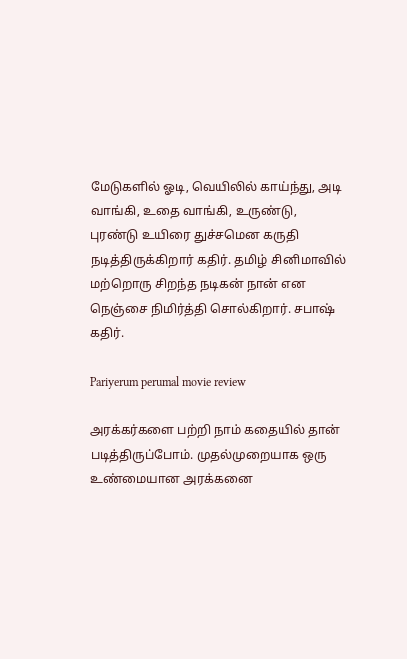மேடுகளில் ஓடி, வெயிலில் காய்ந்து, அடி வாங்கி, உதை வாங்கி, உருண்டு, புரண்டு உயிரை துச்சமென கருதி நடித்திருக்கிறார் கதிர். தமிழ் சினிமாவில் மற்றொரு சிறந்த நடிகன் நான் என நெஞ்சை நிமிர்த்தி சொல்கிறார். சபாஷ் கதிர்.

Pariyerum perumal movie review

அரக்கர்களை பற்றி நாம் கதையில் தான் படித்திருப்போம். முதல்முறையாக ஒரு உண்மையான அரக்கனை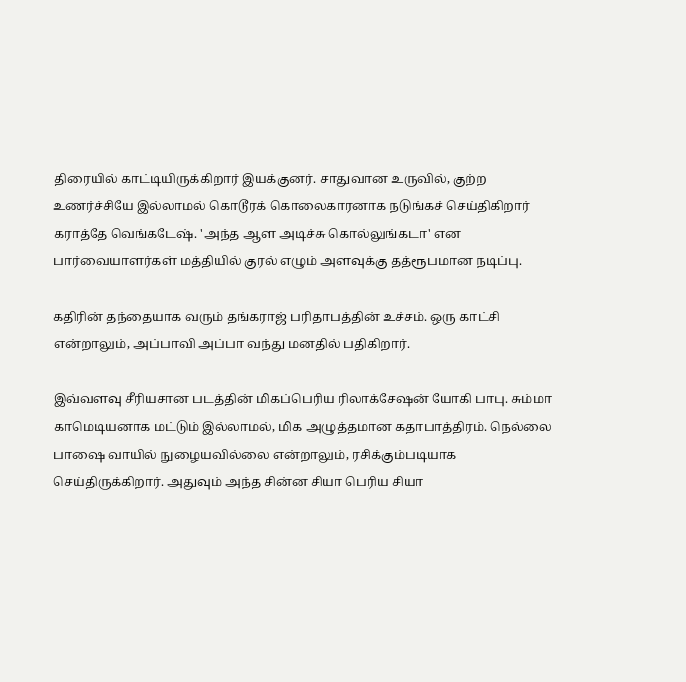திரையில் காட்டியிருக்கிறார் இயக்குனர். சாதுவான உருவில், குற்ற உணர்ச்சியே இல்லாமல் கொடூரக் கொலைகாரனாக நடுங்கச் செய்திகிறார் கராத்தே வெங்கடேஷ். 'அந்த ஆள அடிச்சு கொல்லுங்கடா' என பார்வையாளர்கள் மத்தியில் குரல் எழும் அளவுக்கு தத்ரூபமான நடிப்பு.

கதிரின் தந்தையாக வரும் தங்கராஜ் பரிதாபத்தின் உச்சம். ஒரு காட்சி என்றாலும், அப்பாவி அப்பா வந்து மனதில் பதிகிறார்.

இவ்வளவு சீரியசான படத்தின் மிகப்பெரிய ரிலாக்சேஷன் யோகி பாபு. சும்மா காமெடியனாக மட்டும் இல்லாமல், மிக அழுத்தமான கதாபாத்திரம். நெல்லை பாஷை வாயில் நுழையவில்லை என்றாலும், ரசிக்கும்படியாக செய்திருக்கிறார். அதுவும் அந்த சின்ன சியா பெரிய சியா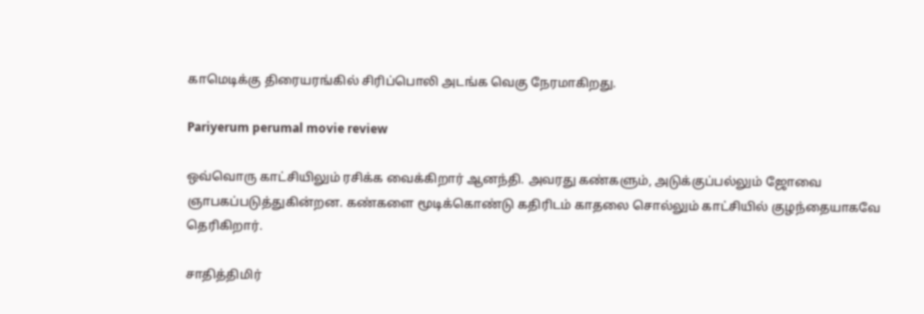காமெடிக்கு திரையரங்கில் சிரிப்பொலி அடங்க வெகு நேரமாகிறது.

Pariyerum perumal movie review

ஒவ்வொரு காட்சியிலும் ரசிக்க வைக்கிறார் ஆனந்தி. அவரது கண்களும், அடுக்குப்பல்லும் ஜோவை ஞாபகப்படுத்துகின்றன. கண்களை மூடிக்கொண்டு கதிரிடம் காதலை சொல்லும் காட்சியில் குழந்தையாகவே தெரிகிறார்.

சாதித்திமிர்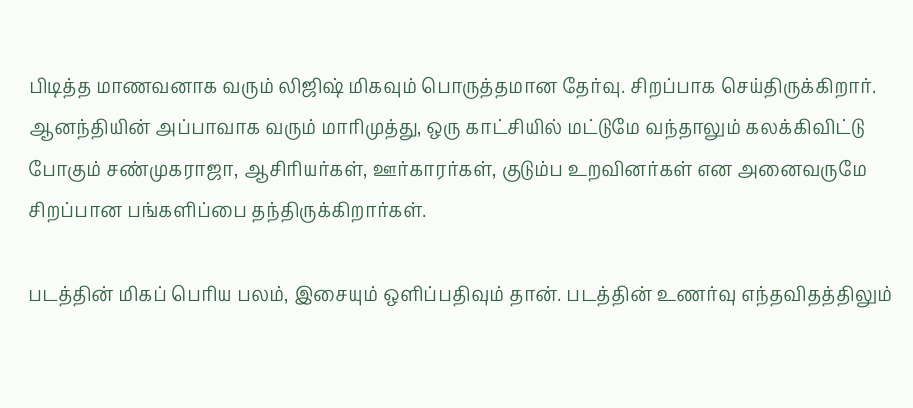பிடித்த மாணவனாக வரும் லிஜிஷ் மிகவும் பொருத்தமான தேர்வு. சிறப்பாக செய்திருக்கிறார். ஆனந்தியின் அப்பாவாக வரும் மாரிமுத்து, ஒரு காட்சியில் மட்டுமே வந்தாலும் கலக்கிவிட்டு போகும் சண்முகராஜா, ஆசிரியர்கள், ஊர்காரர்கள், குடும்ப உறவினர்கள் என அனைவருமே சிறப்பான பங்களிப்பை தந்திருக்கிறார்கள்.

படத்தின் மிகப் பெரிய பலம், இசையும் ஒளிப்பதிவும் தான். படத்தின் உணர்வு எந்தவிதத்திலும்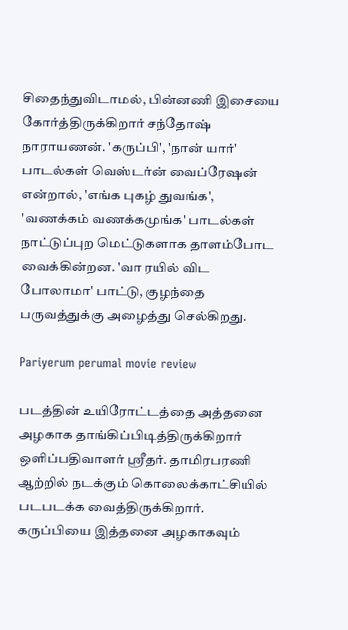சிதைந்துவிடாமல், பின்னணி இசையை கோர்த்திருக்கிறார் சந்தோஷ் நாராயணன். 'கருப்பி', 'நான் யார்' பாடல்கள் வெஸ்டர்ன் வைப்ரேஷன் என்றால், 'எங்க புகழ் துவங்க', 'வணக்கம் வணக்கமுங்க' பாடல்கள் நாட்டுப்புற மெட்டுகளாக தாளம்போட வைக்கின்றன. 'வா ரயில் விட போலாமா' பாட்டு, குழந்தை பருவத்துக்கு அழைத்து செல்கிறது.

Pariyerum perumal movie review

படத்தின் உயிரோட்டத்தை அத்தனை அழகாக தாங்கிப்பிடித்திருக்கிறார் ஒளிப்பதிவாளர் ஸ்ரீதர். தாமிரபரணி ஆற்றில் நடக்கும் கொலைக்காட்சியில் படபடக்க வைத்திருக்கிறார். கருப்பியை இத்தனை அழகாகவும்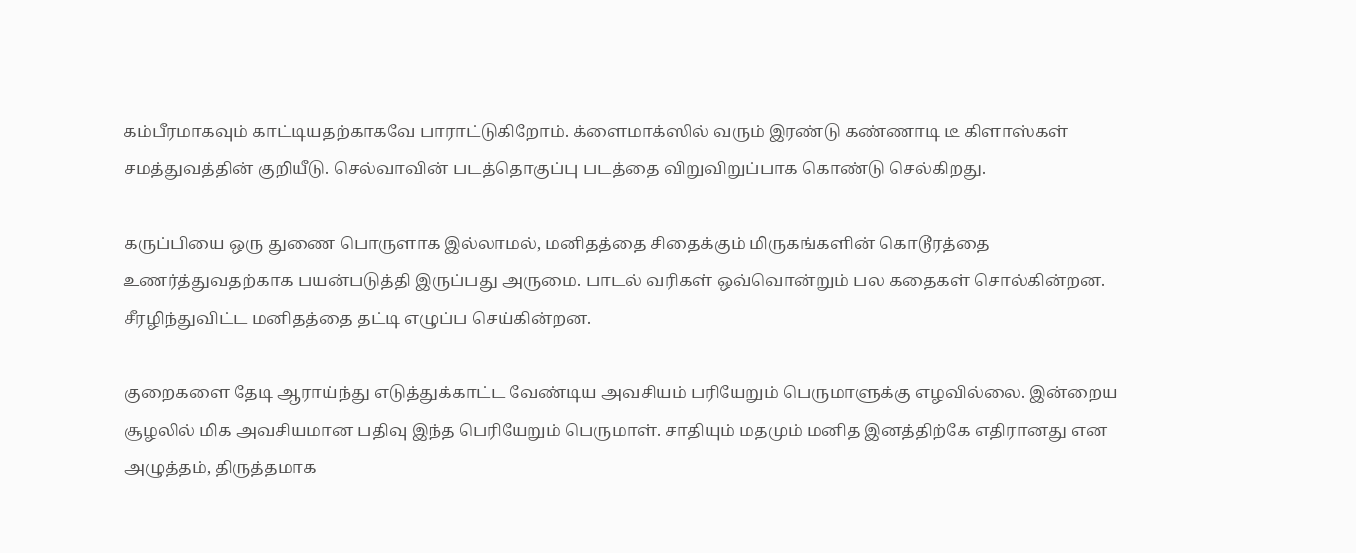கம்பீரமாகவும் காட்டியதற்காகவே பாராட்டுகிறோம். க்ளைமாக்ஸில் வரும் இரண்டு கண்ணாடி டீ கிளாஸ்கள் சமத்துவத்தின் குறியீடு. செல்வாவின் படத்தொகுப்பு படத்தை விறுவிறுப்பாக கொண்டு செல்கிறது.

கருப்பியை ஒரு துணை பொருளாக இல்லாமல், மனிதத்தை சிதைக்கும் மிருகங்களின் கொடூரத்தை உணர்த்துவதற்காக பயன்படுத்தி இருப்பது அருமை. பாடல் வரிகள் ஒவ்வொன்றும் பல கதைகள் சொல்கின்றன. சீரழிந்துவிட்ட மனிதத்தை தட்டி எழுப்ப செய்கின்றன.

குறைகளை தேடி ஆராய்ந்து எடுத்துக்காட்ட வேண்டிய அவசியம் பரியேறும் பெருமாளுக்கு எழவில்லை. இன்றைய சூழலில் மிக அவசியமான பதிவு இந்த பெரியேறும் பெருமாள். சாதியும் மதமும் மனித இனத்திற்கே எதிரானது என அழுத்தம், திருத்தமாக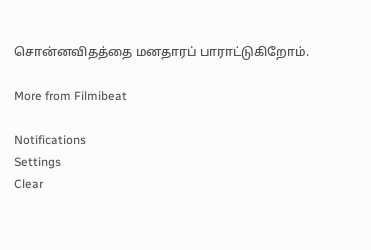சொன்னவிதத்தை மனதாரப் பாராட்டுகிறோம்.

More from Filmibeat

Notifications
Settings
Clear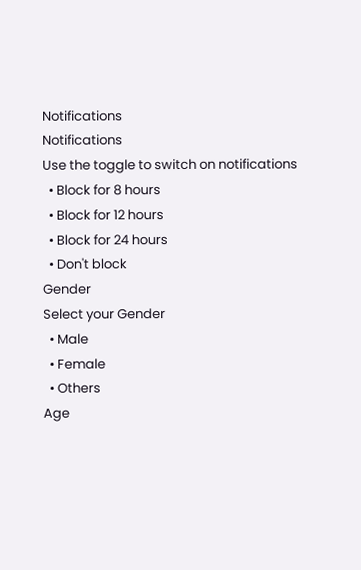Notifications
Notifications
Use the toggle to switch on notifications
  • Block for 8 hours
  • Block for 12 hours
  • Block for 24 hours
  • Don't block
Gender
Select your Gender
  • Male
  • Female
  • Others
Age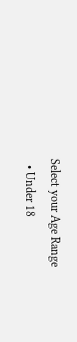Select your Age Range
  • Under 18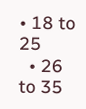• 18 to 25
  • 26 to 35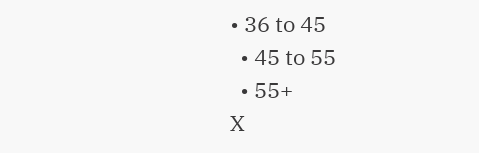• 36 to 45
  • 45 to 55
  • 55+
X